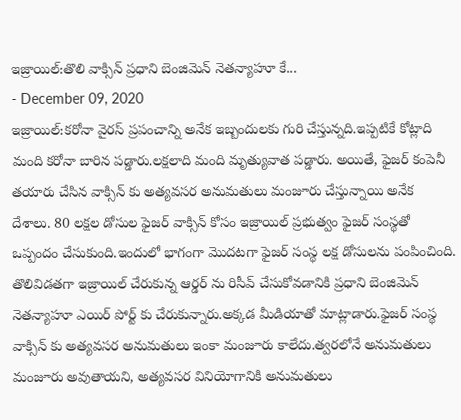ఇజ్రాయిల్:తొలి వాక్సిన్ ప్రధాని బెంజిమెన్ నెతన్యాహూ కే...
- December 09, 2020
ఇజ్రాయిల్:కరోనా వైరస్ ప్రపంచాన్ని అనేక ఇబ్బందులకు గురి చేస్తున్నది.ఇప్పటికే కోట్లాది మంది కరోనా బారిన పడ్డారు.లక్షలాది మంది మృత్యువాత పడ్డారు. అయితే, ఫైజర్ కంపెనీ తయారు చేసిన వాక్సిన్ కు అత్యవసర అనుమతులు మంజూరు చేస్తున్నాయి అనేక దేశాలు. 80 లక్షల డోసుల ఫైజర్ వాక్సిన్ కోసం ఇజ్రాయిల్ ప్రభుత్వం ఫైజర్ సంస్థతో ఒప్పందం చేసుకుంది.ఇందులో భాగంగా మొదటగా ఫైజర్ సంస్థ లక్ష డోసులను పంపించింది. తొలివిడతగా ఇజ్రాయిల్ చేరుకున్న ఆర్డర్ ను రిసీవ్ చేసుకోవడానికి ప్రధాని బెంజిమెన్ నెతన్యాహూ ఎయిర్ పోర్ట్ కు చేరుకున్నారు.అక్కడ మీడియాతో మాట్లాడారు.ఫైజర్ సంస్థ వాక్సిన్ కు అత్యవసర అనుమతులు ఇంకా మంజూరు కాలేదు.త్వరలోనే అనుమతులు మంజూరు అవుతాయని, అత్యవసర వినియోగానికి అనుమతులు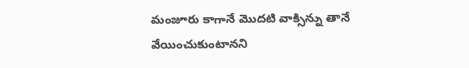మంజూరు కాగానే మొదటి వాక్సిన్ను తానే వేయించుకుంటానని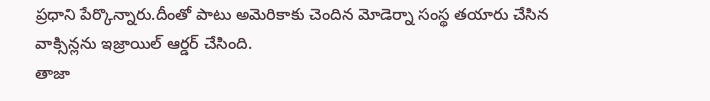ప్రధాని పేర్కొన్నారు.దీంతో పాటు అమెరికాకు చెందిన మోడెర్నా సంస్థ తయారు చేసిన వాక్సిన్లను ఇజ్రాయిల్ ఆర్డర్ చేసింది.
తాజా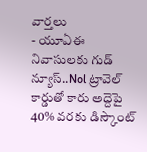వార్తలు
- యూఏఈ నివాసులకు గుడ్ న్యూస్..Nol ట్రావెల్ కార్డుతో కారు అద్దెపై 40% వరకు డిస్కౌంట్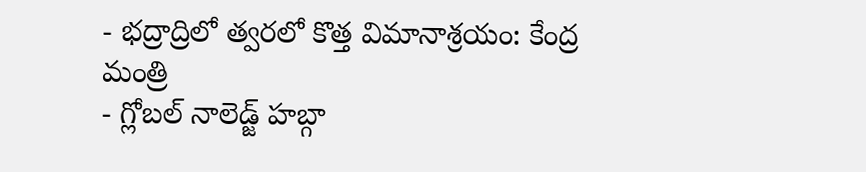- భద్రాద్రిలో త్వరలో కొత్త విమానాశ్రయం: కేంద్ర మంత్రి
- గ్లోబల్ నాలెడ్జ్ హబ్గా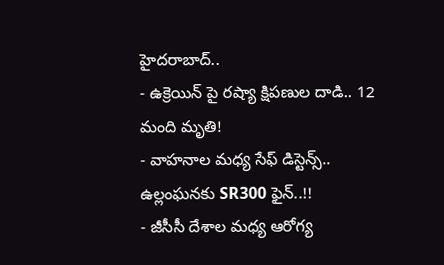హైదరాబాద్..
- ఉక్రెయిన్ పై రష్యా క్షిపణుల దాడి.. 12 మంది మృతి!
- వాహనాల మధ్య సేఫ్ డిస్టెన్స్.. ఉల్లంఘనకు SR300 ఫైన్..!!
- జీసీసీ దేశాల మధ్య ఆరోగ్య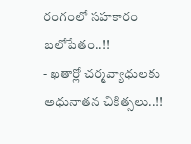రంగంలో సహకారం బలోపేతం..!!
- ఖతార్లో చర్మవ్యాధులకు అధునాతన చికిత్సలు..!!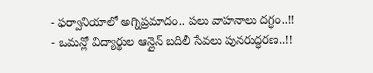- ఫర్వానియాలో అగ్నిప్రమాదం.. పలు వాహనాలు దగ్ధం..!!
- ఒమన్లో విద్యార్థుల ఆన్లైన్ బదిలీ సేవలు పునరుద్ధరణ..!!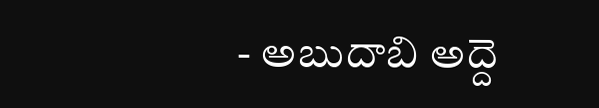- అబుదాబి అద్దె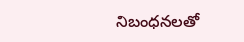నిబంధనలతో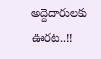అద్దెదారులకు ఊరట..!!